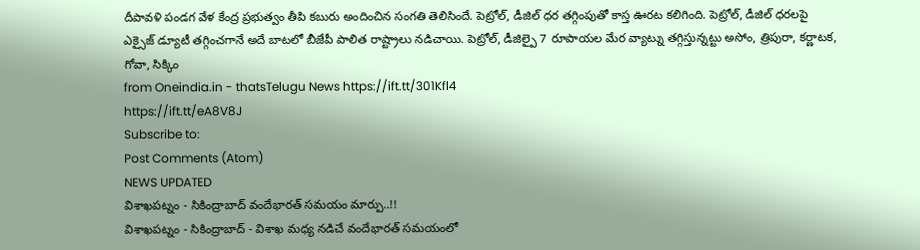దీపావళి పండగ వేళ కేంద్ర ప్రభుత్వం తీపి కబురు అందించిన సంగతి తెలిసిందే. పెట్రోల్, డీజిల్ ధర తగ్గింపుతో కాస్త ఊరట కలిగింది. పెట్రోల్, డీజిల్ ధరలపై ఎక్సైజ్ డ్యూటీ తగ్గించగానే అదే బాటలో బీజేపీ పాలిత రాష్ట్రాలు నడిచాయి. పెట్రోల్, డీజిల్పై 7 రూపాయల మేర వ్యాట్ను తగ్గిస్తున్నట్టు అసోం, త్రిపురా, కర్ణాటక, గోవా, సిక్కిం
from Oneindia.in - thatsTelugu News https://ift.tt/301Kfl4
https://ift.tt/eA8V8J
Subscribe to:
Post Comments (Atom)
NEWS UPDATED
విశాఖపట్నం - సికింద్రాబాద్ వందేభారత్ సమయం మార్పు..!!
విశాఖపట్నం - సికింద్రాబాద్ - విశాఖ మధ్య నడిచే వందేభారత్ సమయంలో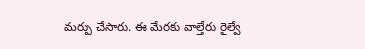మర్పు చేసారు. ఈ మేరకు వాల్తేరు రైల్వే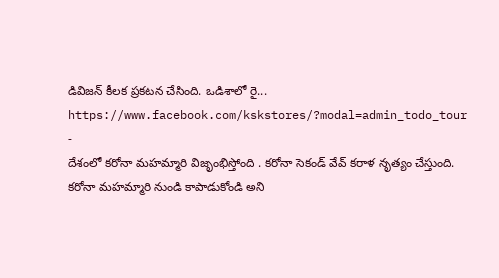డివిజన్ కీలక ప్రకటన చేసింది. ఒడిశాలో రై...
https://www.facebook.com/kskstores/?modal=admin_todo_tour
-
దేశంలో కరోనా మహమ్మారి విజృంభిస్తోంది . కరోనా సెకండ్ వేవ్ కరాళ నృత్యం చేస్తుంది. కరోనా మహమ్మారి నుండి కాపాడుకోండి అని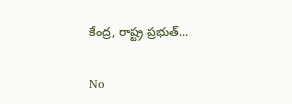కేంద్ర, రాష్ట్ర ప్రభుత్...

No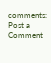comments:
Post a Comment